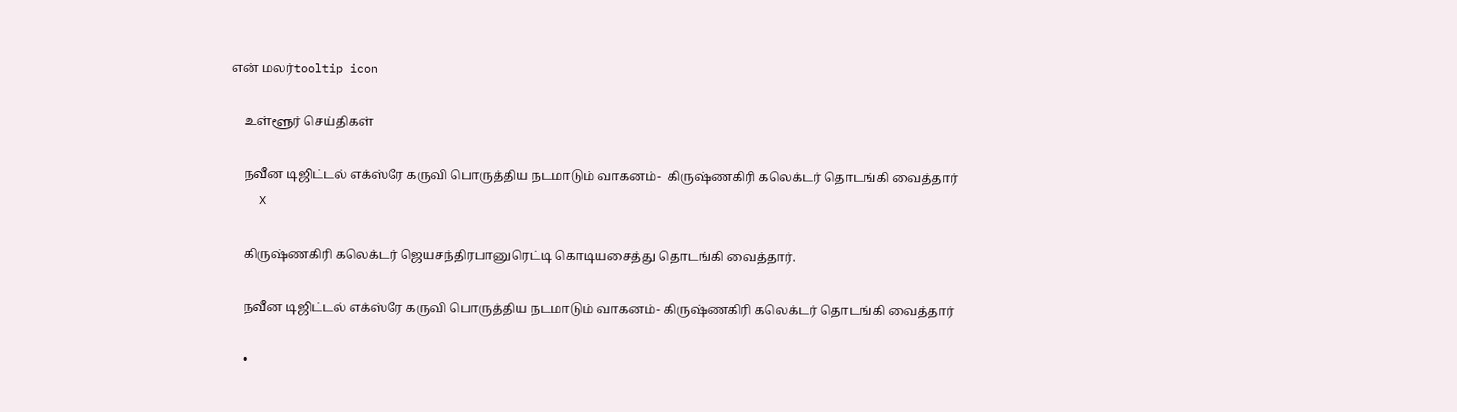என் மலர்tooltip icon

    உள்ளூர் செய்திகள்

    நவீன டிஜிட்டல் எக்ஸ்ரே கருவி பொருத்திய நடமாடும் வாகனம்-  கிருஷ்ணகிரி கலெக்டர் தொடங்கி வைத்தார்
    X

    கிருஷ்ணகிரி கலெக்டர் ஜெயசந்திரபானுரெட்டி கொடியசைத்து தொடங்கி வைத்தார்.

    நவீன டிஜிட்டல் எக்ஸ்ரே கருவி பொருத்திய நடமாடும் வாகனம்- கிருஷ்ணகிரி கலெக்டர் தொடங்கி வைத்தார்

    •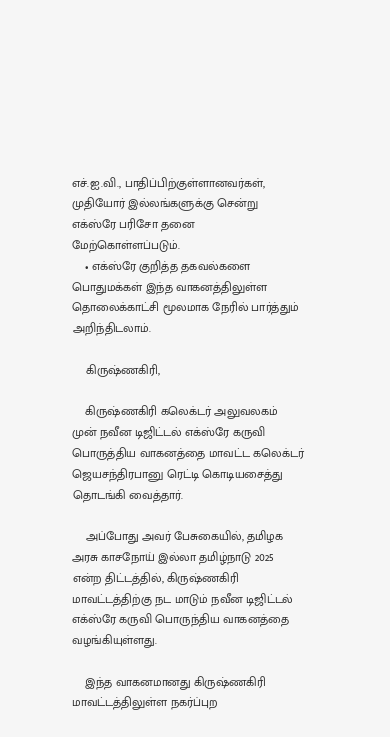எச்.ஐ.வி., பாதிப்பிற்குள்ளானவர்கள், முதியோர் இல்லங்களுக்கு சென்று எக்ஸ்ரே பரிசோ தனை மேற்கொள்ளப்படும்.
    • எக்ஸ்ரே குறித்த தகவல்களை பொதுமக்கள் இந்த வாகனத்திலுள்ள தொலைக்காட்சி மூலமாக நேரில் பார்த்தும் அறிந்திடலாம்.

    கிருஷ்ணகிரி,

    கிருஷ்ணகிரி கலெக்டர் அலுவலகம் முன் நவீன டிஜிட்டல் எக்ஸ்ரே கருவி பொருத்திய வாகனத்தை மாவட்ட கலெக்டர் ஜெயசந்திரபானு ரெட்டி கொடியசைத்து தொடங்கி வைத்தார்.

    அப்போது அவர் பேசுகையில், தமிழக அரசு காசநோய் இல்லா தமிழ்நாடு 2025 என்ற திட்டத்தில், கிருஷ்ணகிரி மாவட்டத்திற்கு நட மாடும் நவீன டிஜிட்டல் எக்ஸ்ரே கருவி பொருந்திய வாகனத்தை வழங்கியுள்ளது.

    இந்த வாகனமானது கிருஷ்ணகிரி மாவட்டத்திலுள்ள நகர்ப்புற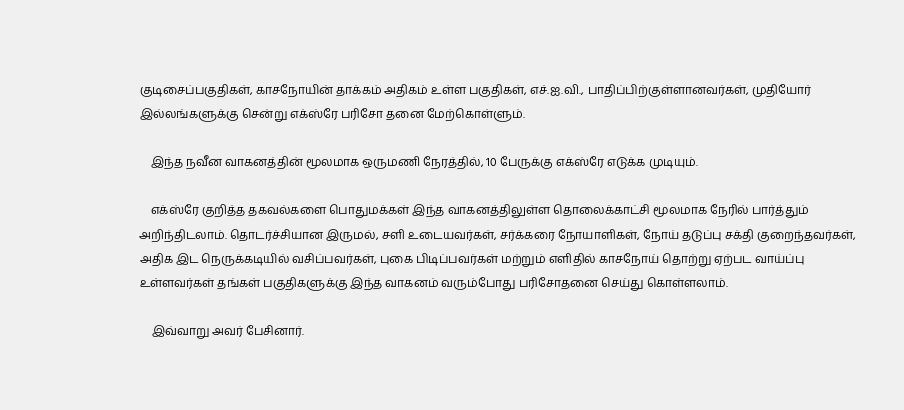குடிசைப்பகுதிகள், காசநோயின் தாக்கம் அதிகம் உள்ள பகுதிகள், எச்.ஐ.வி., பாதிப்பிற்குள்ளானவர்கள், முதியோர் இல்லங்களுக்கு சென்று எக்ஸ்ரே பரிசோ தனை மேற்கொள்ளும்.

    இந்த நவீன வாகனத்தின் மூலமாக ஒருமணி நேரத்தில், 10 பேருக்கு எக்ஸ்ரே எடுக்க முடியும்.

    எக்ஸ்ரே குறித்த தகவல்களை பொதுமக்கள் இந்த வாகனத்திலுள்ள தொலைக்காட்சி மூலமாக நேரில் பார்த்தும் அறிந்திடலாம். தொடர்ச்சியான இருமல், சளி உடையவர்கள், சர்க்கரை நோயாளிகள், நோய் தடுப்பு சக்தி குறைந்தவர்கள், அதிக இட நெருக்கடியில் வசிப்பவர்கள், புகை பிடிப்பவர்கள் மற்றும் எளிதில் காசநோய் தொற்று ஏற்பட வாய்ப்பு உள்ளவர்கள் தங்கள் பகுதிகளுக்கு இந்த வாகனம் வரும்போது பரிசோதனை செய்து கொள்ளலாம்.

    இவ்வாறு அவர் பேசினார்.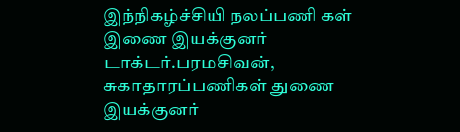இந்நிகழ்ச்சியி நலப்பணி கள் இணை இயக்குனர் டாக்டர்.பரமசிவன், சுகாதாரப்பணிகள் துணை இயக்குனர்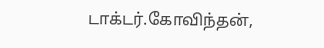டாக்டர்.கோவிந்தன்,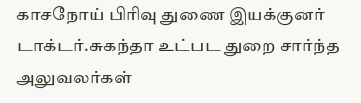காசநோய் பிரிவு துணை இயக்குனர் டாக்டர்.சுகந்தா உட்பட துறை சார்ந்த அலுவலர்கள்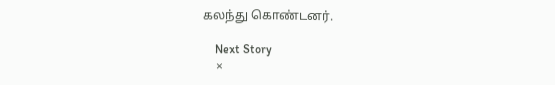கலந்து கொண்டனர்.

    Next Story
    ×